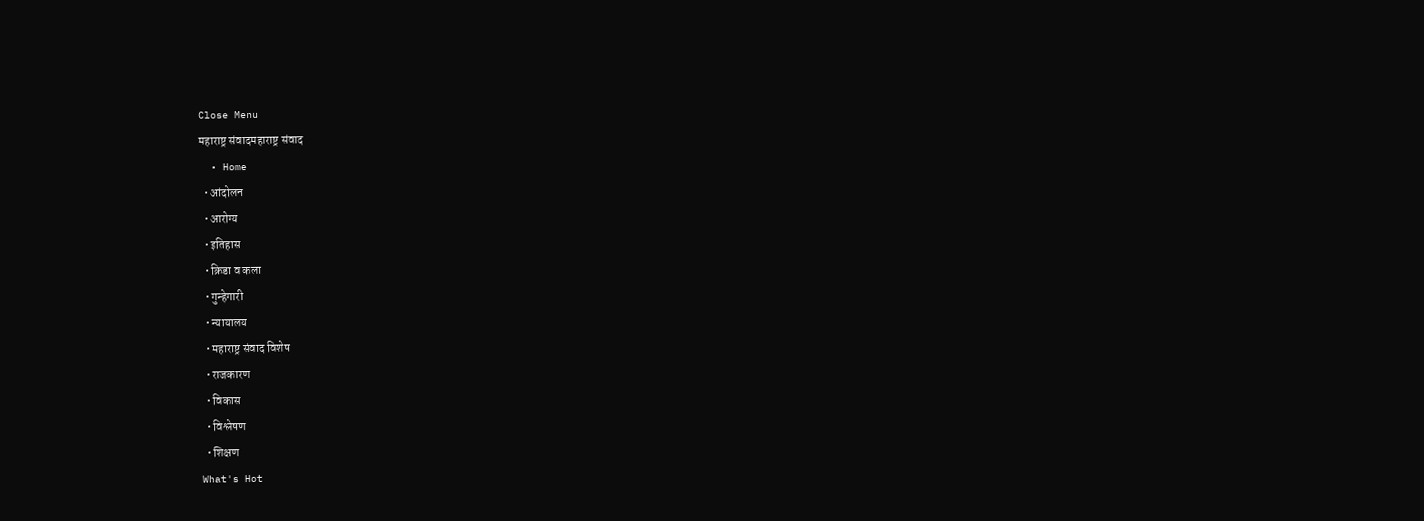Close Menu
महाराष्ट्र संवादमहाराष्ट्र संवाद
  • Home
  • आंदोलन
  • आरोग्य
  • इतिहास
  • क्रिडा व कला
  • गुन्हेगारी
  • न्यायालय
  • महाराष्ट्र संवाद विशेष
  • राजकारण
  • विकास
  • विश्लेषण
  • शिक्षण
What's Hot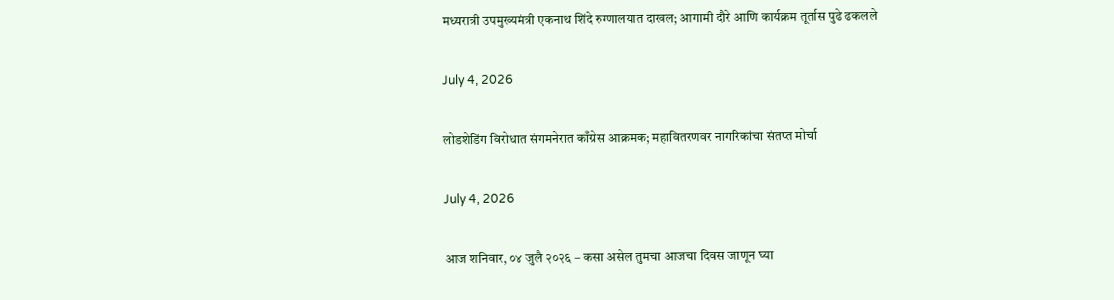मध्यरात्री उपमुख्यमंत्री एकनाथ शिंदे रुग्णालयात दाखल; आगामी दौरे आणि कार्यक्रम तूर्तास पुढे ढकलले

July 4, 2026

लोडशेडिंग विरोधात संगमनेरात काँग्रेस आक्रमक; महावितरणवर नागरिकांचा संतप्त मोर्चा

July 4, 2026

आज शनिवार, ०४ जुलै २०२६ – कसा असेल तुमचा आजचा दिवस जाणून घ्या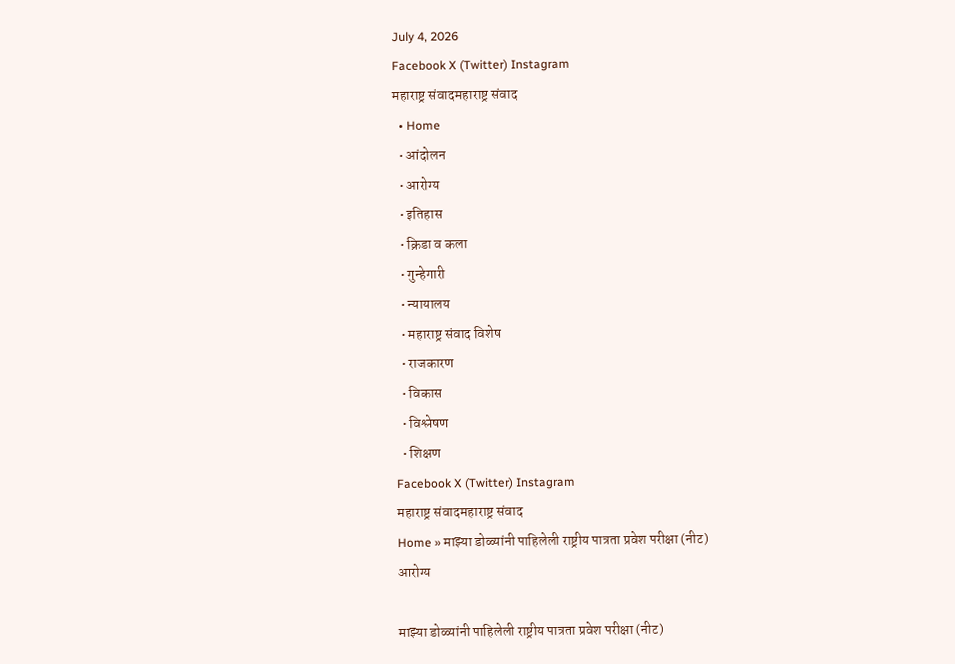July 4, 2026
Facebook X (Twitter) Instagram
महाराष्ट्र संवादमहाराष्ट्र संवाद
  • Home
  • आंदोलन
  • आरोग्य
  • इतिहास
  • क्रिडा व कला
  • गुन्हेगारी
  • न्यायालय
  • महाराष्ट्र संवाद विशेष
  • राजकारण
  • विकास
  • विश्लेषण
  • शिक्षण
Facebook X (Twitter) Instagram
महाराष्ट्र संवादमहाराष्ट्र संवाद
Home » माझ्या डोळ्यांनी पाहिलेली राष्ट्रीय पात्रता प्रवेश परीक्षा (नीट)
आरोग्य

माझ्या डोळ्यांनी पाहिलेली राष्ट्रीय पात्रता प्रवेश परीक्षा (नीट)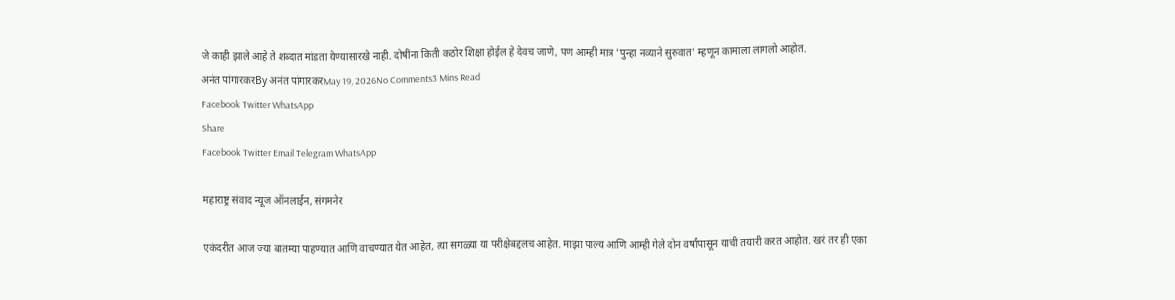जे काही झाले आहे ते शब्दात मांडता येण्यासारखे नाही. दोषींना किती कठोर शिक्षा होईल हे देवच जाणे, पण आम्ही मात्र 'पुन्हा नव्याने सुरुवात' म्हणून कामाला लागलो आहोत.
अनंत पांगारकरBy अनंत पांगारकरMay 19, 2026No Comments3 Mins Read
Facebook Twitter WhatsApp
Share
Facebook Twitter Email Telegram WhatsApp

महाराष्ट्र संवाद न्यूज ऑनलाईन, संगमनेर

एकंदरीत आज ज्या बातम्या पाहण्यात आणि वाचण्यात येत आहेत, त्या सगळ्या या परीक्षेबद्दलच आहेत. माझा पाल्य आणि आम्ही गेले दोन वर्षांपासून याची तयारी करत आहोत. खरं तर ही एका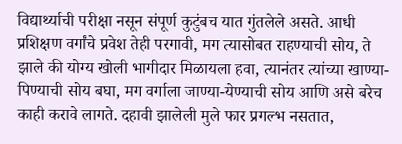विद्यार्थ्याची परीक्षा नसून संपूर्ण कुटुंबच यात गुंतलेले असते. आधी प्रशिक्षण वर्गांचे प्रवेश तेही परगावी, मग त्यासोबत राहण्याची सोय, ते झाले की योग्य खोली भागीदार मिळायला हवा, त्यानंतर त्यांच्या खाण्या-पिण्याची सोय बघा, मग वर्गाला जाण्या-येण्याची सोय आणि असे बरेच काही करावे लागते. दहावी झालेली मुले फार प्रगल्भ नसतात,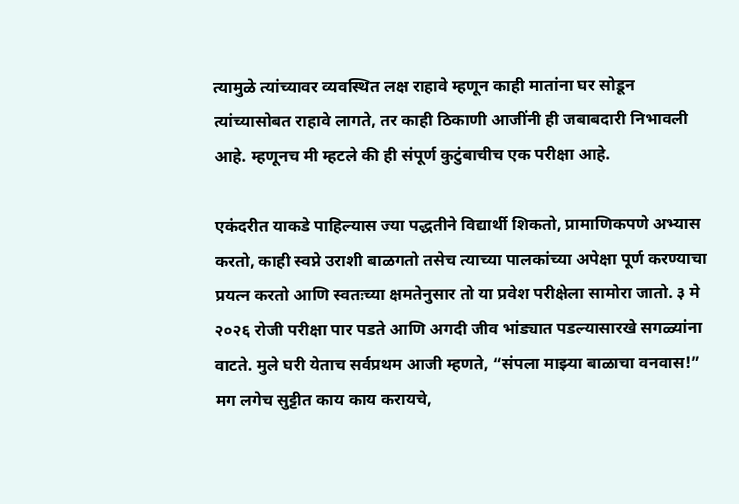त्यामुळे त्यांच्यावर व्यवस्थित लक्ष राहावे म्हणून काही मातांना घर सोडून त्यांच्यासोबत राहावे लागते, तर काही ठिकाणी आजींनी ही जबाबदारी निभावली आहे. म्हणूनच मी म्हटले की ही संपूर्ण कुटुंबाचीच एक परीक्षा आहे.

एकंदरीत याकडे पाहिल्यास ज्या पद्धतीने विद्यार्थी शिकतो, प्रामाणिकपणे अभ्यास करतो, काही स्वप्ने उराशी बाळगतो तसेच त्याच्या पालकांच्या अपेक्षा पूर्ण करण्याचा प्रयत्न करतो आणि स्वतःच्या क्षमतेनुसार तो या प्रवेश परीक्षेला सामोरा जातो. ३ मे २०२६ रोजी परीक्षा पार पडते आणि अगदी जीव भांड्यात पडल्यासारखे सगळ्यांना वाटते. मुले घरी येताच सर्वप्रथम आजी म्हणते, “संपला माझ्या बाळाचा वनवास!” मग लगेच सुट्टीत काय काय करायचे,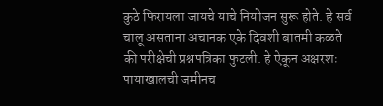कुठे फिरायला जायचे याचे नियोजन सुरू होते. हे सर्व चालू असताना अचानक एके दिवशी बातमी कळते की परीक्षेची प्रश्नपत्रिका फुटली. हे ऐकून अक्षरशः पायाखालची जमीनच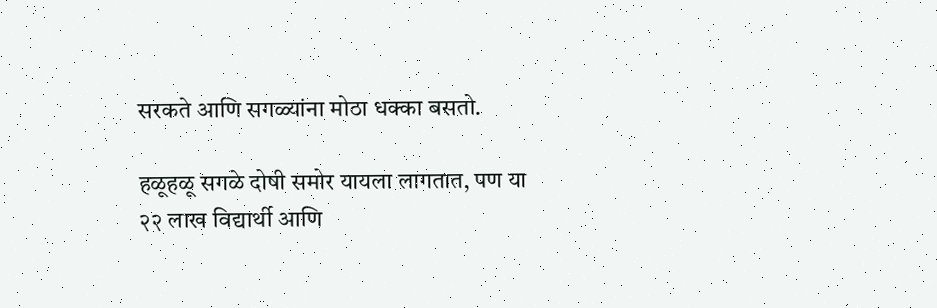सरकते आणि सगळ्यांना मोठा धक्का बसतो.

हळूहळू सगळे दोषी समोर यायला लागतात, पण या २२ लाख विद्यार्थी आणि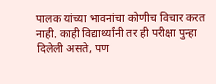पालक यांच्या भावनांचा कोणीच विचार करत नाही. काही विद्यार्थ्यांनी तर ही परीक्षा पुन्हा दिलेली असते, पण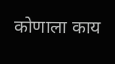कोणाला काय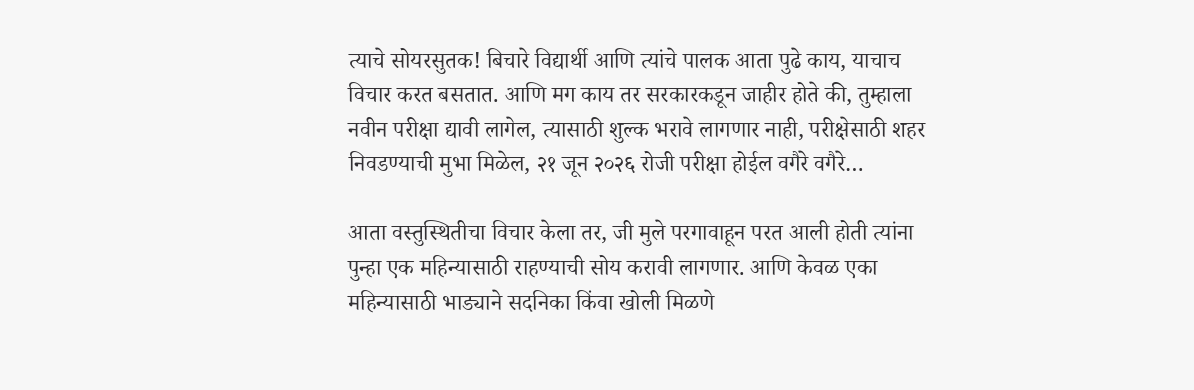त्याचे सोयरसुतक! बिचारे विद्यार्थी आणि त्यांचे पालक आता पुढे काय, याचाच विचार करत बसतात. आणि मग काय तर सरकारकडून जाहीर होते की, तुम्हाला नवीन परीक्षा द्यावी लागेल, त्यासाठी शुल्क भरावे लागणार नाही, परीक्षेसाठी शहर निवडण्याची मुभा मिळेल, २१ जून २०२६ रोजी परीक्षा होईल वगैरे वगैरे…

आता वस्तुस्थितीचा विचार केला तर, जी मुले परगावाहून परत आली होती त्यांना पुन्हा एक महिन्यासाठी राहण्याची सोय करावी लागणार. आणि केवळ एका महिन्यासाठी भाड्याने सदनिका किंवा खोली मिळणे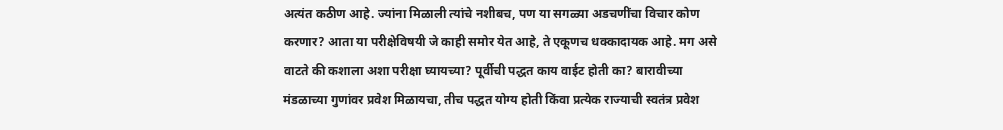अत्यंत कठीण आहे. ज्यांना मिळाली त्यांचे नशीबच, पण या सगळ्या अडचणींचा विचार कोण करणार? आता या परीक्षेविषयी जे काही समोर येत आहे, ते एकूणच धक्कादायक आहे. मग असे वाटते की कशाला अशा परीक्षा घ्यायच्या? पूर्वीची पद्धत काय वाईट होती का? बारावीच्या मंडळाच्या गुणांवर प्रवेश मिळायचा, तीच पद्धत योग्य होती किंवा प्रत्येक राज्याची स्वतंत्र प्रवेश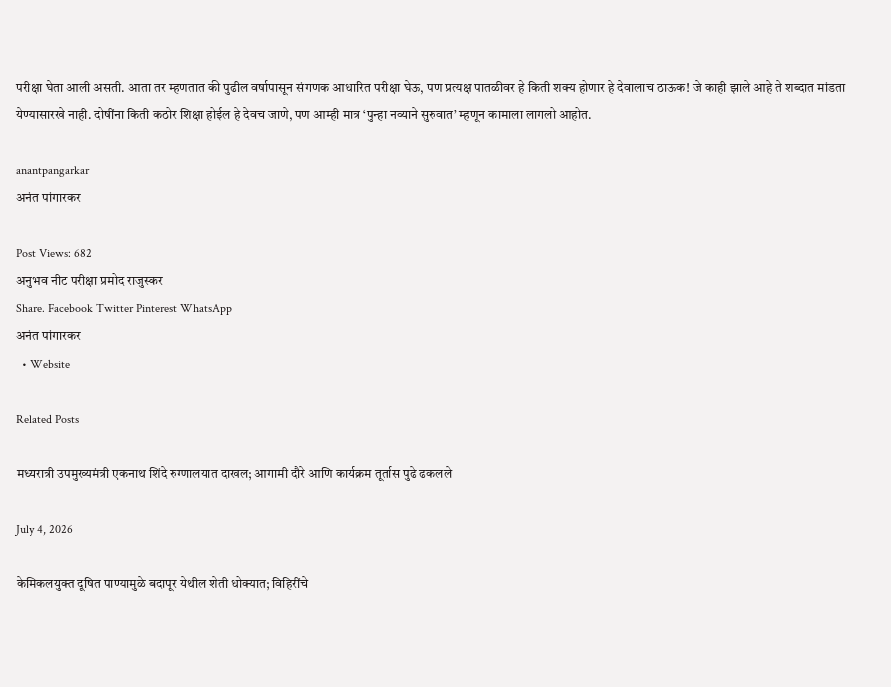परीक्षा घेता आली असती. आता तर म्हणतात की पुढील वर्षापासून संगणक आधारित परीक्षा घेऊ, पण प्रत्यक्ष पातळीवर हे किती शक्य होणार हे देवालाच ठाऊक! जे काही झाले आहे ते शब्दात मांडता येण्यासारखे नाही. दोषींना किती कठोर शिक्षा होईल हे देवच जाणे, पण आम्ही मात्र ‘पुन्हा नव्याने सुरुवात’ म्हणून कामाला लागलो आहोत.

anantpangarkar
अनंत पांगारकर

Post Views: 682
अनुभव नीट परीक्षा प्रमोद राजुस्कर
Share. Facebook Twitter Pinterest WhatsApp
अनंत पांगारकर
  • Website

Related Posts

मध्यरात्री उपमुख्यमंत्री एकनाथ शिंदे रुग्णालयात दाखल; आगामी दौरे आणि कार्यक्रम तूर्तास पुढे ढकलले

July 4, 2026

केमिकलयुक्त दूषित पाण्यामुळे बदापूर येथील शेती धोक्यात; विहिरींचे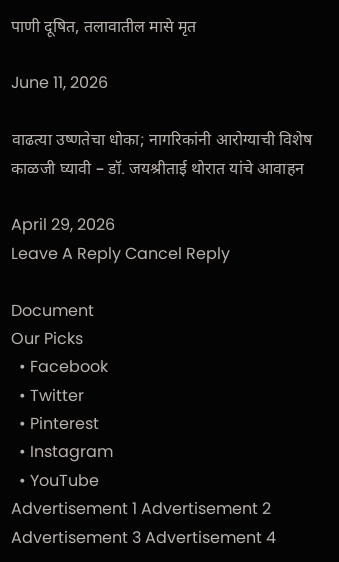पाणी दूषित, तलावातील मासे मृत

June 11, 2026

वाढत्या उष्णतेचा धोका; नागरिकांनी आरोग्याची विशेष काळजी घ्यावी – डॉ. जयश्रीताई थोरात यांचे आवाहन

April 29, 2026
Leave A Reply Cancel Reply

Document
Our Picks
  • Facebook
  • Twitter
  • Pinterest
  • Instagram
  • YouTube
Advertisement 1 Advertisement 2 Advertisement 3 Advertisement 4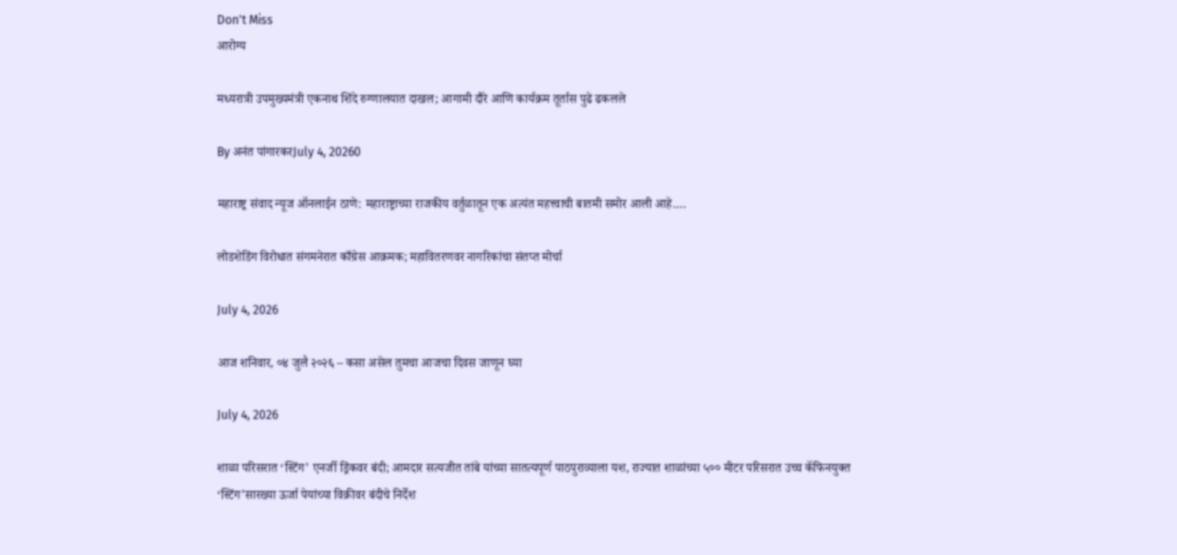Don't Miss
आरोग्य

मध्यरात्री उपमुख्यमंत्री एकनाथ शिंदे रुग्णालयात दाखल; आगामी दौरे आणि कार्यक्रम तूर्तास पुढे ढकलले

By अनंत पांगारकरJuly 4, 20260

महाराष्ट्र संवाद न्यूज ऑनलाईन ठाणे: महाराष्ट्राच्या राजकीय वर्तुळातून एक अत्यंत महत्त्वाची बातमी समोर आली आहे.…

लोडशेडिंग विरोधात संगमनेरात काँग्रेस आक्रमक; महावितरणवर नागरिकांचा संतप्त मोर्चा

July 4, 2026

आज शनिवार, ०४ जुलै २०२६ – कसा असेल तुमचा आजचा दिवस जाणून घ्या

July 4, 2026

शाळा परिसरात ‘स्टिंग’ एनर्जी ड्रिंकवर बंदी; आमदार सत्यजीत तांबे यांच्या सातत्यपूर्ण पाठपुराव्याला यश, राज्यात शाळांच्या ५०० मीटर परिसरात उच्च कॅफिनयुक्त ‘स्टिंग’सारख्या ऊर्जा पेयांच्या विक्रीवर बंदीचे निर्देश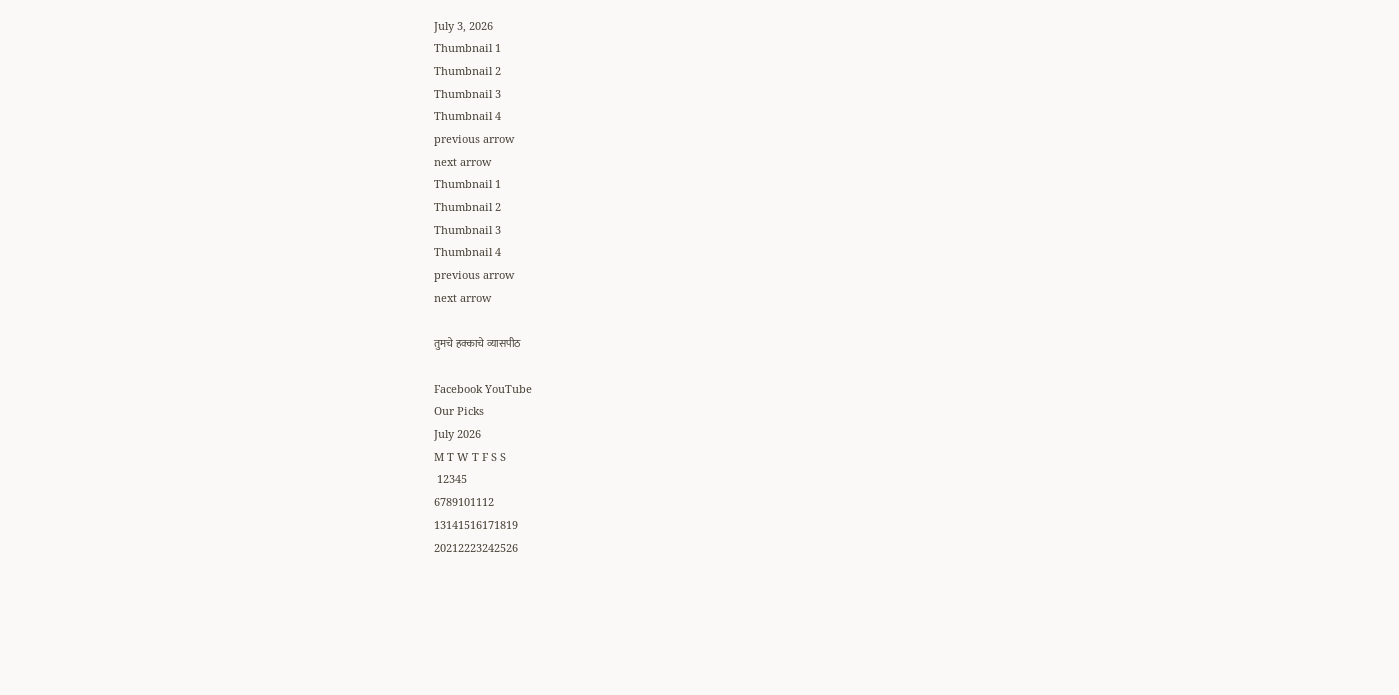July 3, 2026
Thumbnail 1
Thumbnail 2
Thumbnail 3
Thumbnail 4
previous arrow
next arrow
Thumbnail 1
Thumbnail 2
Thumbnail 3
Thumbnail 4
previous arrow
next arrow

तुमचे हक्काचे व्यासपीठ

Facebook YouTube
Our Picks
July 2026
M T W T F S S
 12345
6789101112
13141516171819
20212223242526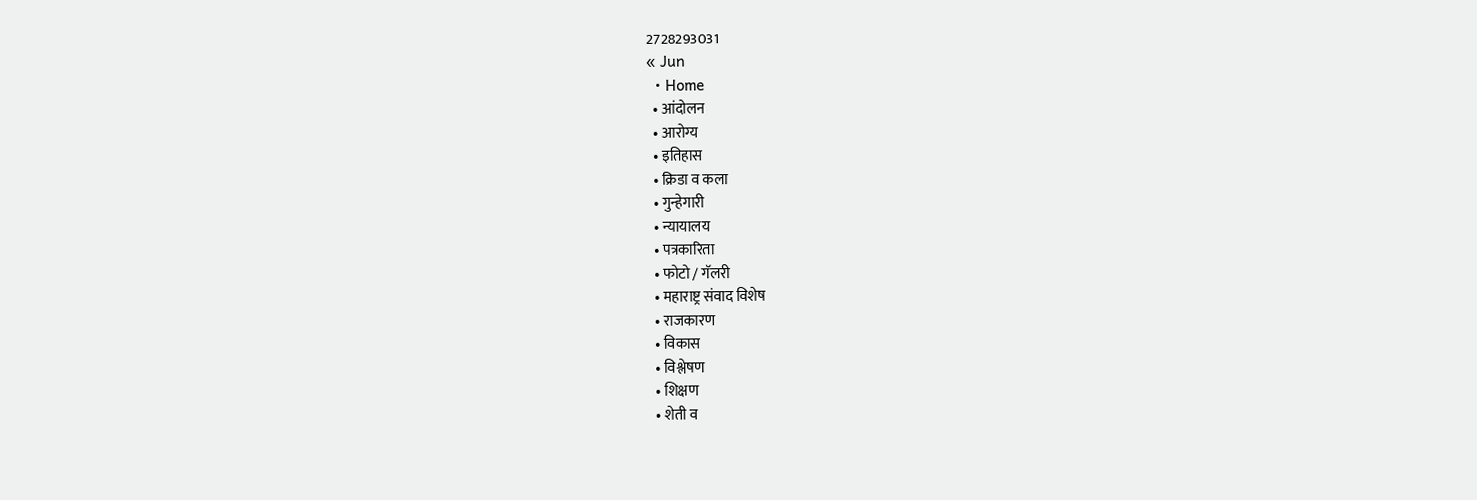2728293031
« Jun
  • Home
  • आंदोलन
  • आरोग्य
  • इतिहास
  • क्रिडा व कला
  • गुन्हेगारी
  • न्यायालय
  • पत्रकारिता
  • फोटो / गॅलरी
  • महाराष्ट्र संवाद विशेष
  • राजकारण
  • विकास
  • विश्लेषण
  • शिक्षण
  • शेती व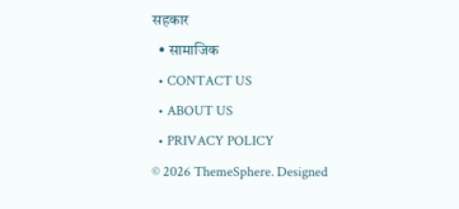सहकार
  • सामाजिक
  • CONTACT US
  • ABOUT US
  • PRIVACY POLICY
© 2026 ThemeSphere. Designed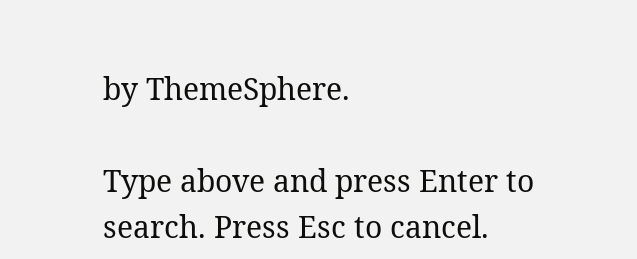by ThemeSphere.

Type above and press Enter to search. Press Esc to cancel.